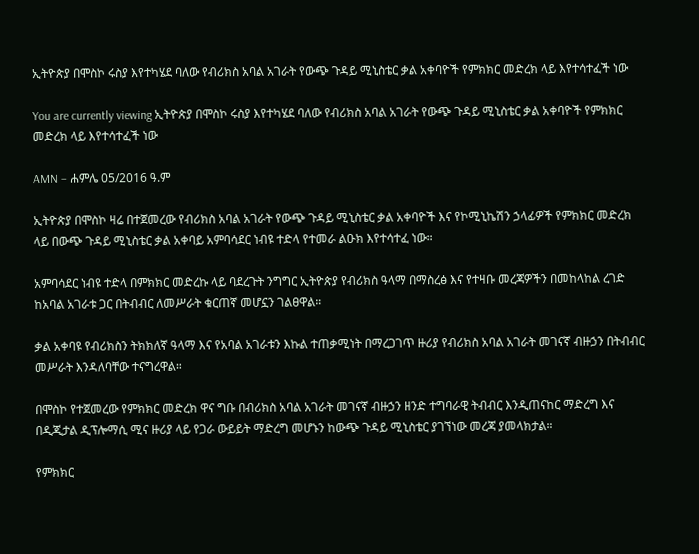ኢትዮጵያ በሞስኮ ሩስያ እየተካሄደ ባለው የብሪክስ አባል አገራት የውጭ ጉዳይ ሚኒስቴር ቃል አቀባዮች የምክክር መድረክ ላይ እየተሳተፈች ነው

You are currently viewing ኢትዮጵያ በሞስኮ ሩስያ እየተካሄደ ባለው የብሪክስ አባል አገራት የውጭ ጉዳይ ሚኒስቴር ቃል አቀባዮች የምክክር መድረክ ላይ እየተሳተፈች ነው

AMN – ሐምሌ 05/2016 ዓ.ም

ኢትዮጵያ በሞስኮ ዛሬ በተጀመረው የብሪክስ አባል አገራት የውጭ ጉዳይ ሚኒስቴር ቃል አቀባዮች እና የኮሚኒኬሽን ኃላፊዎች የምክክር መድረክ ላይ በውጭ ጉዳይ ሚኒስቴር ቃል አቀባይ አምባሳደር ነብዩ ተድላ የተመራ ልዑክ እየተሳተፈ ነው።

አምባሳደር ነብዩ ተድላ በምክክር መድረኩ ላይ ባደረጉት ንግግር ኢትዮጵያ የብሪክስ ዓላማ በማስረፅ እና የተዛቡ መረጃዎችን በመከላከል ረገድ ከአባል አገራቱ ጋር በትብብር ለመሥራት ቁርጠኛ መሆኗን ገልፀዋል።

ቃል አቀባዩ የብሪክስን ትክክለኛ ዓላማ እና የአባል አገራቱን እኩል ተጠቃሚነት በማረጋገጥ ዙሪያ የብሪክስ አባል አገራት መገናኛ ብዙኃን በትብብር መሥራት እንዳለባቸው ተናግረዋል።

በሞስኮ የተጀመረው የምክክር መድረክ ዋና ግቡ በብሪክስ አባል አገራት መገናኛ ብዙኃን ዘንድ ተግባራዊ ትብብር እንዲጠናከር ማድረግ እና በዲጂታል ዲፕሎማሲ ሚና ዙሪያ ላይ የጋራ ውይይት ማድረግ መሆኑን ከውጭ ጉዳይ ሚኒስቴር ያገኘነው መረጃ ያመላክታል።

የምክክር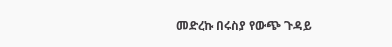መድረኩ በሩስያ የውጭ ጉዳይ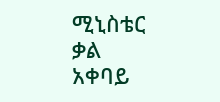ሚኒስቴር ቃል አቀባይ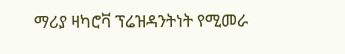ማሪያ ዛካሮቫ ፕሬዝዳንትነት የሚመራ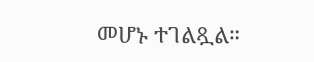መሆኑ ተገልጿል።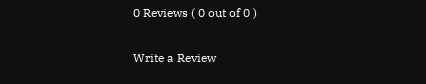0 Reviews ( 0 out of 0 )

Write a Review